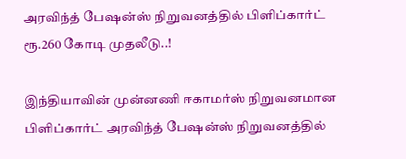அரவிந்த் பேஷன்ஸ் நிறுவனத்தில் பிளிப்கார்ட் ரூ.260 கோடி முதலீடு..!

இந்தியாவின் முன்னணி ஈகாமர்ஸ் நிறுவனமான பிளிப்கார்ட் அரவிந்த் பேஷன்ஸ் நிறுவனத்தில்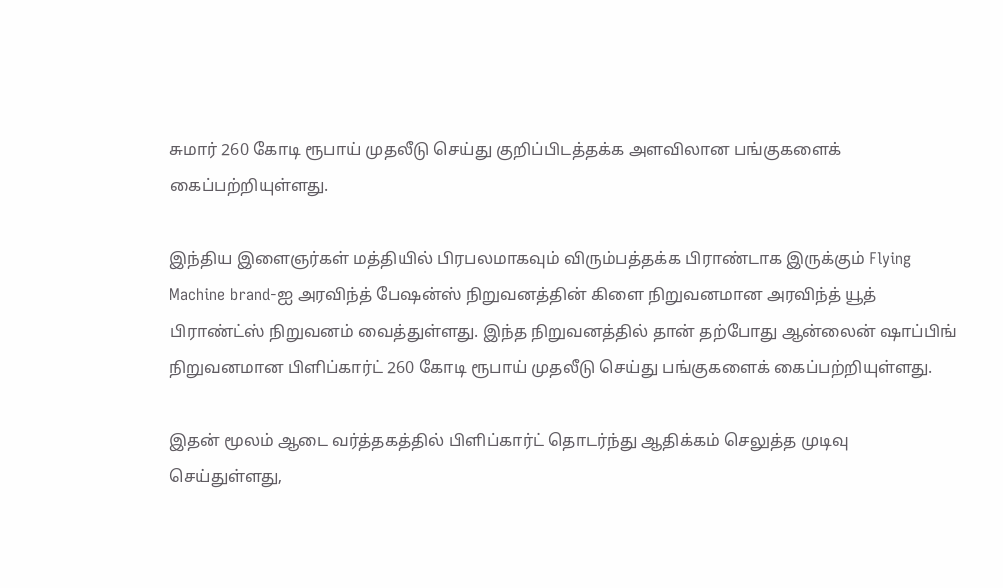சுமார் 260 கோடி ரூபாய் முதலீடு செய்து குறிப்பிடத்தக்க அளவிலான பங்குகளைக் கைப்பற்றியுள்ளது.

இந்திய இளைஞர்கள் மத்தியில் பிரபலமாகவும் விரும்பத்தக்க பிராண்டாக இருக்கும் Flying Machine brand-ஐ அரவிந்த் பேஷன்ஸ் நிறுவனத்தின் கிளை நிறுவனமான அரவிந்த் யூத் பிராண்ட்ஸ் நிறுவனம் வைத்துள்ளது. இந்த நிறுவனத்தில் தான் தற்போது ஆன்லைன் ஷாப்பிங் நிறுவனமான பிளிப்கார்ட் 260 கோடி ரூபாய் முதலீடு செய்து பங்குகளைக் கைப்பற்றியுள்ளது.

இதன் மூலம் ஆடை வர்த்தகத்தில் பிளிப்கார்ட் தொடர்ந்து ஆதிக்கம் செலுத்த முடிவு செய்துள்ளது,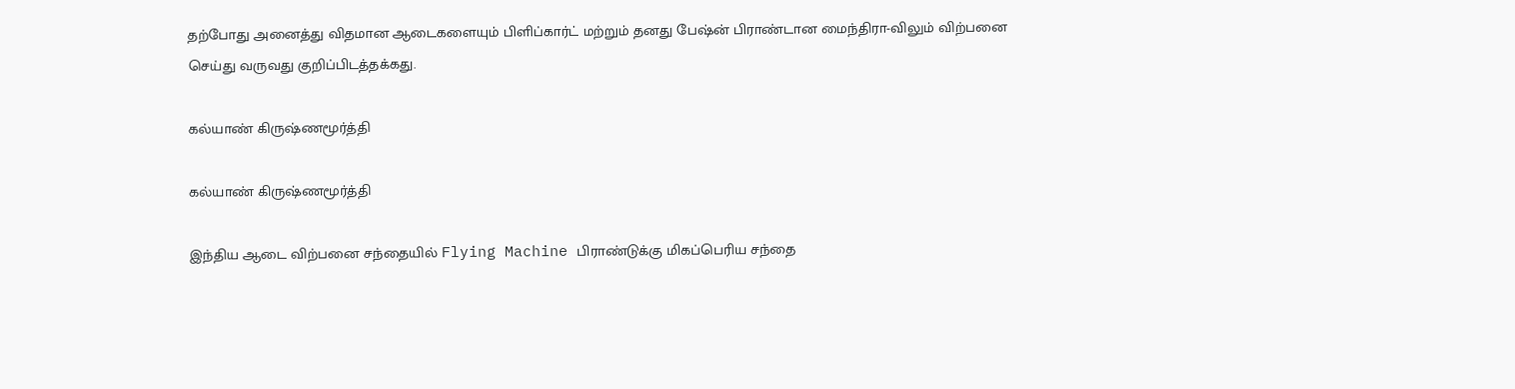தற்போது அனைத்து விதமான ஆடைகளையும் பிளிப்கார்ட் மற்றும் தனது பேஷ்ன் பிராண்டான மைந்திரா-விலும் விற்பனை செய்து வருவது குறிப்பிடத்தக்கது.

கல்யாண் கிருஷ்ணமூர்த்தி

கல்யாண் கிருஷ்ணமூர்த்தி

இந்திய ஆடை விற்பனை சந்தையில் Flying Machine பிராண்டுக்கு மிகப்பெரிய சந்தை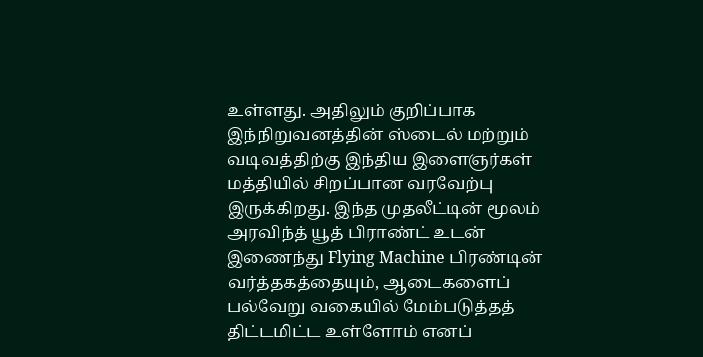உள்ளது. அதிலும் குறிப்பாக இந்நிறுவனத்தின் ஸ்டைல் மற்றும் வடிவத்திற்கு இந்திய இளைஞர்கள் மத்தியில் சிறப்பான வரவேற்பு இருக்கிறது. இந்த முதலீட்டின் மூலம் அரவிந்த் யூத் பிராண்ட் உடன் இணைந்து Flying Machine பிரண்டின் வர்த்தகத்தையும், ஆடைகளைப் பல்வேறு வகையில் மேம்படுத்தத் திட்டமிட்ட உள்ளோம் எனப்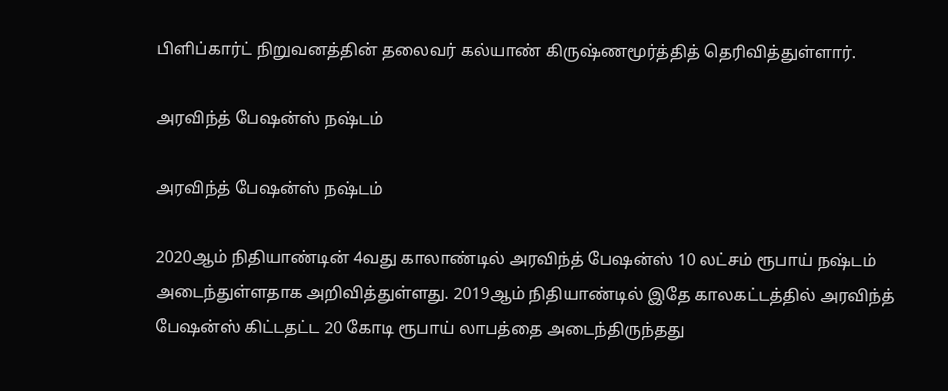பிளிப்கார்ட் நிறுவனத்தின் தலைவர் கல்யாண் கிருஷ்ணமூர்த்தித் தெரிவித்துள்ளார்.

அரவிந்த் பேஷன்ஸ் நஷ்டம்

அரவிந்த் பேஷன்ஸ் நஷ்டம்

2020ஆம் நிதியாண்டின் 4வது காலாண்டில் அரவிந்த் பேஷன்ஸ் 10 லட்சம் ரூபாய் நஷ்டம் அடைந்துள்ளதாக அறிவித்துள்ளது. 2019ஆம் நிதியாண்டில் இதே காலகட்டத்தில் அரவிந்த் பேஷன்ஸ் கிட்டதட்ட 20 கோடி ரூபாய் லாபத்தை அடைந்திருந்தது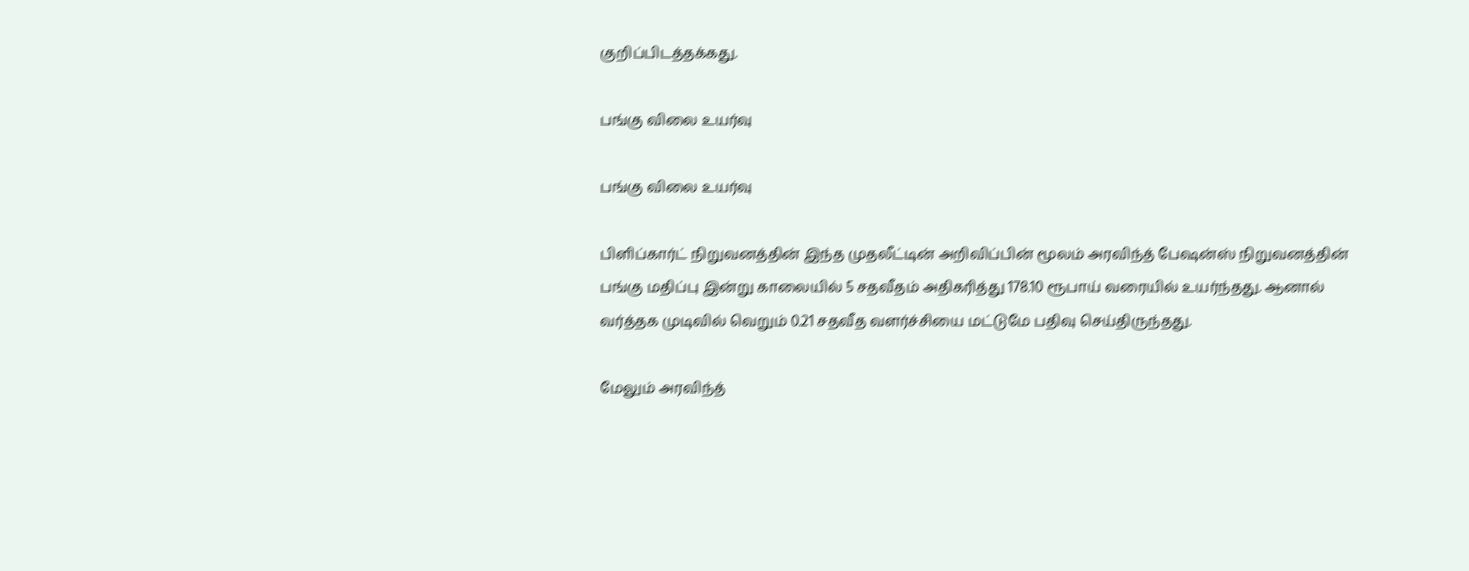குறிப்பிடத்தக்கது.

பங்கு விலை உயர்வு

பங்கு விலை உயர்வு

பிளிப்கார்ட் நிறுவனத்தின் இந்த முதலீட்டின் அறிவிப்பின் மூலம் அரவிந்த் பேஷன்ஸ் நிறுவனத்தின் பங்கு மதிப்பு இன்று காலையில் 5 சதவீதம் அதிகரித்து 178.10 ரூபாய் வரையில் உயர்ந்தது. ஆனால் வர்த்தக முடிவில் வெறும் 0.21 சதவீத வளர்ச்சியை மட்டுமே பதிவு செய்திருந்தது.

மேலும் அரவிந்த்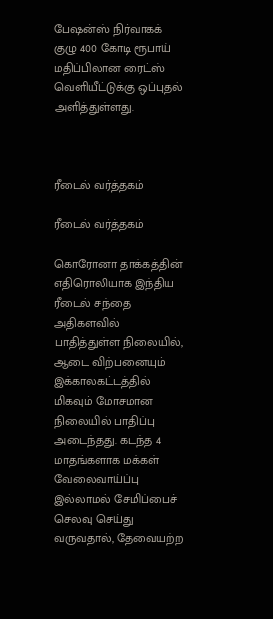பேஷன்ஸ் நிர்வாகக் குழு 400 கோடி ரூபாய் மதிப்பிலான ரைட்ஸ் வெளியீட்டுக்கு ஒப்புதல் அளித்துள்ளது.



ரீடைல் வர்த்தகம்

ரீடைல் வர்த்தகம்

கொரோனா தாக்கத்தின் எதிரொலியாக இந்திய ரீடைல் சந்தை அதிகளவில் பாதித்துள்ள நிலையில், ஆடை விற்பனையும் இக்காலகட்டத்தில் மிகவும் மோசமான நிலையில் பாதிப்பு அடைந்தது. கடந்த 4 மாதங்களாக மக்கள் வேலைவாய்ப்பு இல்லாமல் சேமிப்பைச் செலவு செய்து வருவதால், தேவையற்ற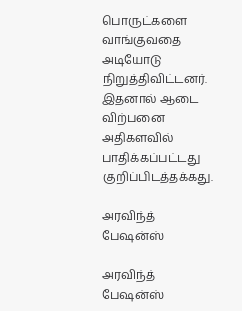பொருட்களை வாங்குவதை அடியோடு நிறுத்திவிட்டனர். இதனால் ஆடை விற்பனை அதிகளவில் பாதிக்கப்பட்டது குறிப்பிடத்தக்கது.

அரவிந்த் பேஷன்ஸ்

அரவிந்த் பேஷன்ஸ்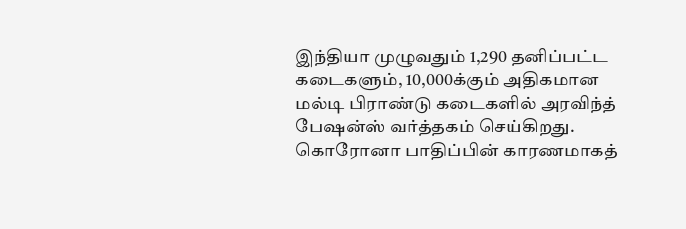இந்தியா முழுவதும் 1,290 தனிப்பட்ட கடைகளும், 10,000க்கும் அதிகமான மல்டி பிராண்டு கடைகளில் அரவிந்த் பேஷன்ஸ் வர்த்தகம் செய்கிறது. கொரோனா பாதிப்பின் காரணமாகத்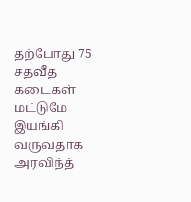தற்போது 75 சதவீத கடைகள் மட்டுமே இயங்கி வருவதாக அரவிந்த்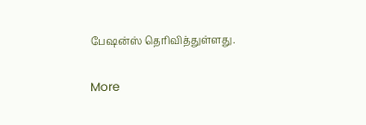பேஷன்ஸ் தெரிவித்துள்ளது.

More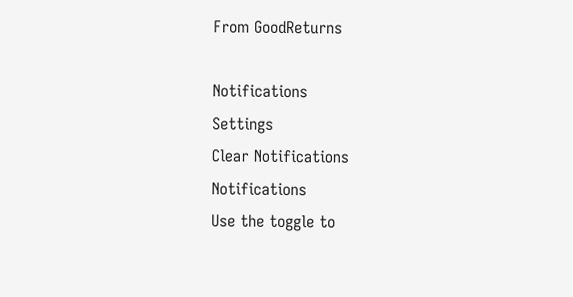From GoodReturns

Notifications
Settings
Clear Notifications
Notifications
Use the toggle to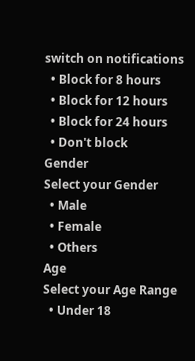switch on notifications
  • Block for 8 hours
  • Block for 12 hours
  • Block for 24 hours
  • Don't block
Gender
Select your Gender
  • Male
  • Female
  • Others
Age
Select your Age Range
  • Under 18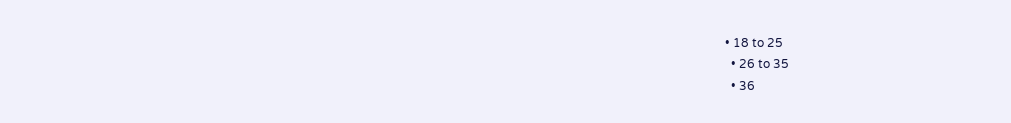• 18 to 25
  • 26 to 35
  • 36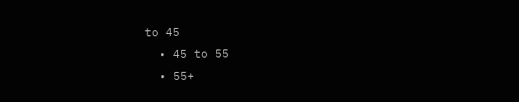to 45
  • 45 to 55
  • 55+